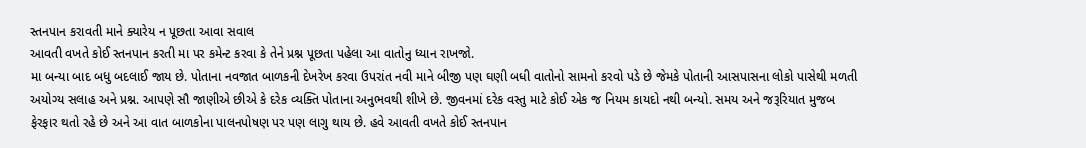સ્તનપાન કરાવતી માને ક્યારેય ન પૂછતા આવા સવાલ
આવતી વખતે કોઈ સ્તનપાન કરતી મા પર કમેન્ટ કરવા કે તેને પ્રશ્ન પૂછતા પહેલા આ વાતોનુ ધ્યાન રાખજો.
મા બન્યા બાદ બધુ બદલાઈ જાય છે. પોતાના નવજાત બાળકની દેખરેખ કરવા ઉપરાંત નવી માને બીજી પણ ઘણી બધી વાતોનો સામનો કરવો પડે છે જેમકે પોતાની આસપાસના લોકો પાસેથી મળતી અયોગ્ય સલાહ અને પ્રશ્ન. આપણે સૌ જાણીએ છીએ કે દરેક વ્યક્તિ પોતાના અનુભવથી શીખે છે. જીવનમાં દરેક વસ્તુ માટે કોઈ એક જ નિયમ કાયદો નથી બન્યો. સમય અને જરૂરિયાત મુજબ ફેરફાર થતો રહે છે અને આ વાત બાળકોના પાલનપોષણ પર પણ લાગુ થાય છે. હવે આવતી વખતે કોઈ સ્તનપાન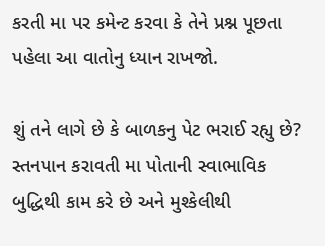કરતી મા પર કમેન્ટ કરવા કે તેને પ્રશ્ન પૂછતા પહેલા આ વાતોનુ ધ્યાન રાખજો.

શું તને લાગે છે કે બાળકનુ પેટ ભરાઈ રહ્યુ છે?
સ્તનપાન કરાવતી મા પોતાની સ્વાભાવિક બુદ્ધિથી કામ કરે છે અને મુશ્કેલીથી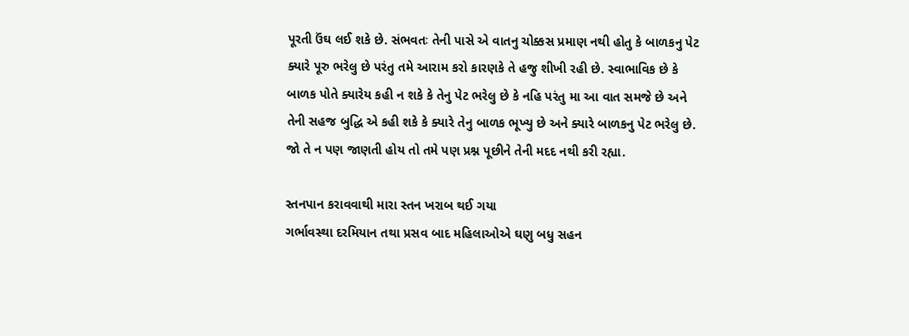પૂરતી ઉંઘ લઈ શકે છે. સંભવતઃ તેની પાસે એ વાતનુ ચોક્કસ પ્રમાણ નથી હોતુ કે બાળકનુ પેટ ક્યારે પૂરુ ભરેલુ છે પરંતુ તમે આરામ કરો કારણકે તે હજુ શીખી રહી છે. સ્વાભાવિક છે કે બાળક પોતે ક્યારેય કહી ન શકે કે તેનુ પેટ ભરેલુ છે કે નહિ પરંતુ મા આ વાત સમજે છે અને તેની સહજ બુદ્ધિ એ કહી શકે કે ક્યારે તેનુ બાળક ભૂખ્યુ છે અને ક્યારે બાળકનુ પેટ ભરેલુ છે. જો તે ન પણ જાણતી હોય તો તમે પણ પ્રશ્ન પૂછીને તેની મદદ નથી કરી રહ્યા.

સ્તનપાન કરાવવાથી મારા સ્તન ખરાબ થઈ ગયા
ગર્ભાવસ્થા દરમિયાન તથા પ્રસવ બાદ મહિલાઓએ ઘણુ બધુ સહન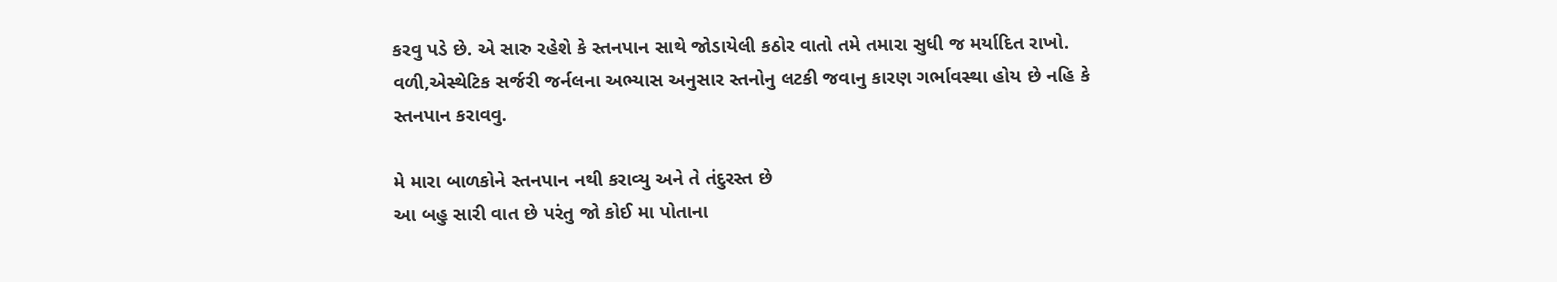કરવુ પડે છે. એ સારુ રહેશે કે સ્તનપાન સાથે જોડાયેલી કઠોર વાતો તમે તમારા સુધી જ મર્યાદિત રાખો. વળી,એસ્થેટિક સર્જરી જર્નલના અભ્યાસ અનુસાર સ્તનોનુ લટકી જવાનુ કારણ ગર્ભાવસ્થા હોય છે નહિ કે સ્તનપાન કરાવવુ.

મે મારા બાળકોને સ્તનપાન નથી કરાવ્યુ અને તે તંદુરસ્ત છે
આ બહુ સારી વાત છે પરંતુ જો કોઈ મા પોતાના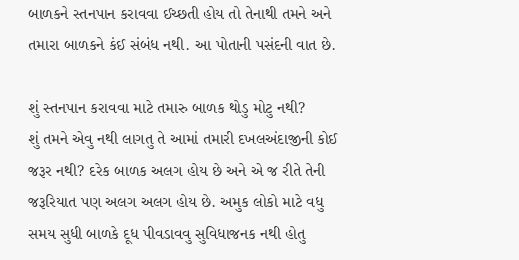બાળકને સ્તનપાન કરાવવા ઈચ્છતી હોય તો તેનાથી તમને અને તમારા બાળકને કંઈ સંબંધ નથી. આ પોતાની પસંદની વાત છે.

શું સ્તનપાન કરાવવા માટે તમારુ બાળક થોડુ મોટુ નથી?
શું તમને એવુ નથી લાગતુ તે આમાં તમારી દખલઅંદાજીની કોઈ જરૂર નથી? દરેક બાળક અલગ હોય છે અને એ જ રીતે તેની જરૂરિયાત પણ અલગ અલગ હોય છે. અમુક લોકો માટે વધુ સમય સુધી બાળકે દૂધ પીવડાવવુ સુવિધાજનક નથી હોતુ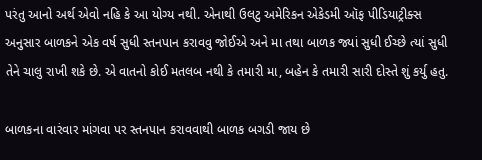પરંતુ આનો અર્થ એવો નહિ કે આ યોગ્ય નથી. એનાથી ઉલટુ અમેરિકન એકેડમી ઑફ પીડિયાટ્રીક્સ અનુસાર બાળકને એક વર્ષ સુધી સ્તનપાન કરાવવુ જોઈએ અને મા તથા બાળક જ્યાં સુધી ઈચ્છે ત્યાં સુધી તેને ચાલુ રાખી શકે છે. એ વાતનો કોઈ મતલબ નથી કે તમારી મા, બહેન કે તમારી સારી દોસ્તે શું કર્યુ હતુ.

બાળકના વારંવાર માંગવા પર સ્તનપાન કરાવવાથી બાળક બગડી જાય છે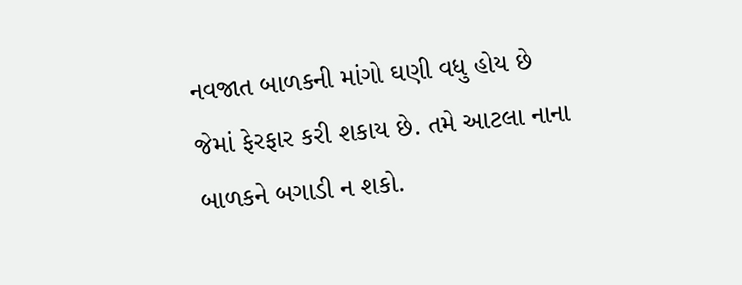નવજાત બાળકની માંગો ઘણી વધુ હોય છે જેમાં ફેરફાર કરી શકાય છે. તમે આટલા નાના બાળકને બગાડી ન શકો.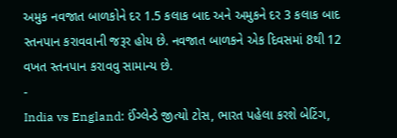અમુક નવજાત બાળકોને દર 1.5 કલાક બાદ અને અમુકને દર 3 કલાક બાદ સ્તનપાન કરાવવાની જરૂર હોય છે. નવજાત બાળકને એક દિવસમાં 8થી 12 વખત સ્તનપાન કરાવવુ સામાન્ય છે.
-
India vs England: ઈંગ્લેન્ડે જીત્યો ટોસ, ભારત પહેલા કરશે બેટિંગ,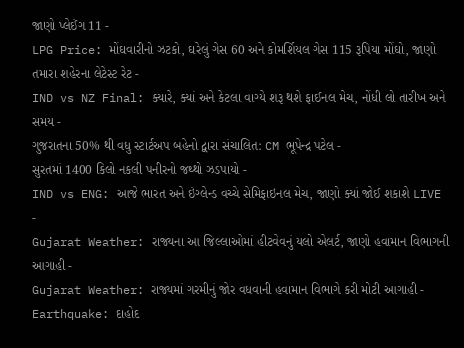જાણો પ્લેઈંગ 11 -
LPG Price: મોંઘવારીનો ઝટકો, ઘરેલું ગેસ 60 અને કોમર્શિયલ ગેસ 115 રૂપિયા મોંઘો, જાણો તમારા શહેરના લેટેસ્ટ રેટ -
IND vs NZ Final: ક્યારે, ક્યાં અને કેટલા વાગ્યે શરૂ થશે ફાઈનલ મેચ, નોંધી લો તારીખ અને સમય -
ગુજરાતના 50% થી વધુ સ્ટાર્ટઅપ બહેનો દ્વારા સંચાલિત: CM ભૂપેન્દ્ર પટેલ -
સુરતમાં 1400 કિલો નકલી પનીરનો જથ્થો ઝડપાયો -
IND vs ENG: આજે ભારત અને ઇંગ્લેન્ડ વચ્ચે સેમિફાઇનલ મેચ, જાણો ક્યાં જોઈ શકાશે LIVE -
Gujarat Weather: રાજ્યના આ જિલ્લાઓમાં હીટવેવનું યલો એલર્ટ, જાણો હવામાન વિભાગની આગાહી -
Gujarat Weather: રાજ્યમાં ગરમીનું જોર વધવાની હવામાન વિભાગે કરી મોટી આગાહી -
Earthquake: દાહોદ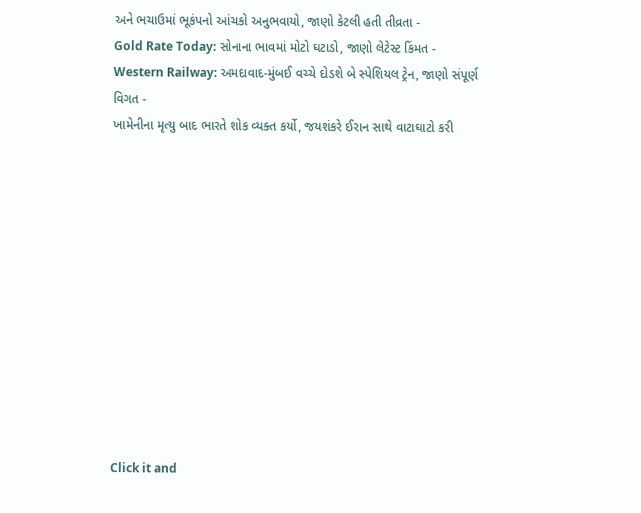અને ભચાઉમાં ભૂકંપનો આંચકો અનુભવાયો, જાણો કેટલી હતી તીવ્રતા -
Gold Rate Today: સોનાના ભાવમાં મોટો ઘટાડો, જાણો લેટેસ્ટ કિંમત -
Western Railway: અમદાવાદ-મુંબઈ વચ્ચે દોડશે બે સ્પેશિયલ ટ્રેન, જાણો સંપૂર્ણ વિગત -
ખામેનીના મૃત્યુ બાદ ભારતે શોક વ્યક્ત કર્યો, જયશંકરે ઈરાન સાથે વાટાઘાટો કરી












Click it and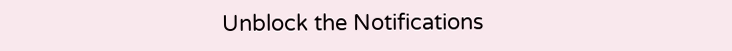Unblock the Notifications